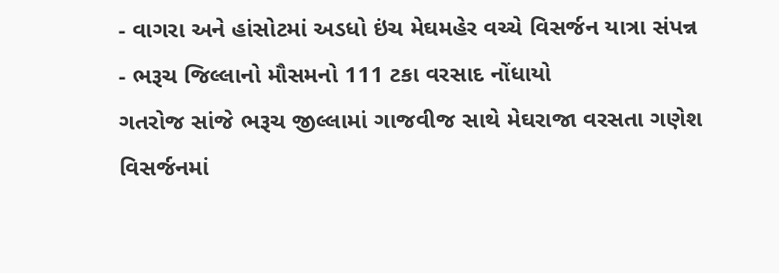- વાગરા અને હાંસોટમાં અડધો ઇંચ મેઘમહેર વચ્ચે વિસર્જન યાત્રા સંપન્ન
- ભરૂચ જિલ્લાનો મૌસમનો 111 ટકા વરસાદ નોંધાયો
ગતરોજ સાંજે ભરૂચ જીલ્લામાં ગાજવીજ સાથે મેઘરાજા વરસતા ગણેશ વિસર્જનમાં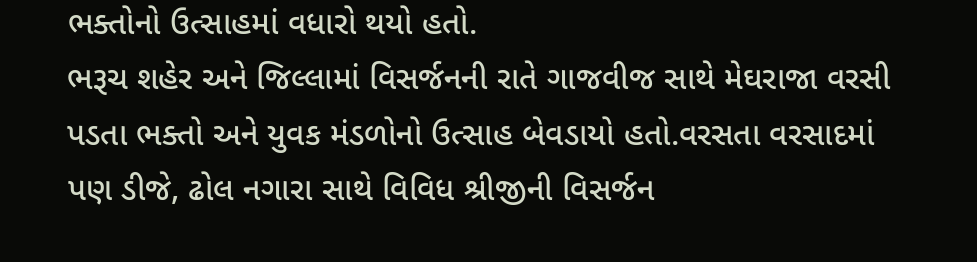ભક્તોનો ઉત્સાહમાં વધારો થયો હતો.
ભરૂચ શહેર અને જિલ્લામાં વિસર્જનની રાતે ગાજવીજ સાથે મેઘરાજા વરસી પડતા ભક્તો અને યુવક મંડળોનો ઉત્સાહ બેવડાયો હતો.વરસતા વરસાદમાં પણ ડીજે, ઢોલ નગારા સાથે વિવિધ શ્રીજીની વિસર્જન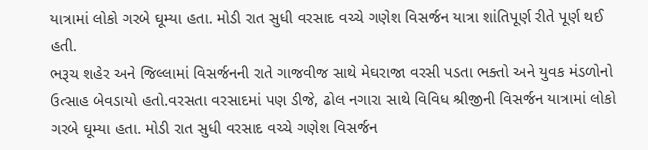યાત્રામાં લોકો ગરબે ઘૂમ્યા હતા. મોડી રાત સુધી વરસાદ વચ્ચે ગણેશ વિસર્જન યાત્રા શાંતિપૂર્ણ રીતે પૂર્ણ થઈ હતી.
ભરૂચ શહેર અને જિલ્લામાં વિસર્જનની રાતે ગાજવીજ સાથે મેઘરાજા વરસી પડતા ભક્તો અને યુવક મંડળોનો ઉત્સાહ બેવડાયો હતો.વરસતા વરસાદમાં પણ ડીજે, ઢોલ નગારા સાથે વિવિધ શ્રીજીની વિસર્જન યાત્રામાં લોકો ગરબે ઘૂમ્યા હતા. મોડી રાત સુધી વરસાદ વચ્ચે ગણેશ વિસર્જન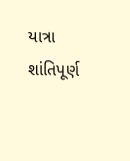યાત્રા શાંતિપૂર્ણ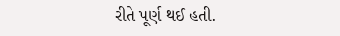રીતે પૂર્ણ થઈ હતી.